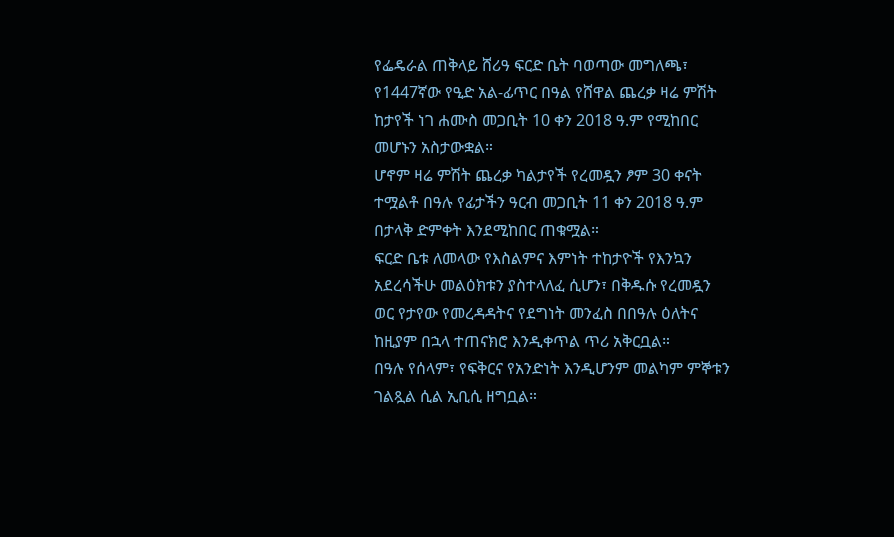የፌዴራል ጠቅላይ ሸሪዓ ፍርድ ቤት ባወጣው መግለጫ፣ የ1447ኛው የዒድ አል-ፊጥር በዓል የሸዋል ጨረቃ ዛሬ ምሽት ከታየች ነገ ሐሙስ መጋቢት 10 ቀን 2018 ዓ.ም የሚከበር መሆኑን አስታውቋል።
ሆኖም ዛሬ ምሽት ጨረቃ ካልታየች የረመዷን ፆም 30 ቀናት ተሟልቶ በዓሉ የፊታችን ዓርብ መጋቢት 11 ቀን 2018 ዓ.ም በታላቅ ድምቀት እንደሚከበር ጠቁሟል።
ፍርድ ቤቱ ለመላው የእስልምና እምነት ተከታዮች የእንኳን አደረሳችሁ መልዕክቱን ያስተላለፈ ሲሆን፣ በቅዱሱ የረመዷን ወር የታየው የመረዳዳትና የደግነት መንፈስ በበዓሉ ዕለትና ከዚያም በኋላ ተጠናክሮ እንዲቀጥል ጥሪ አቅርቧል።
በዓሉ የሰላም፣ የፍቅርና የአንድነት እንዲሆንም መልካም ምኞቱን ገልጿል ሲል ኢቢሲ ዘግቧል።